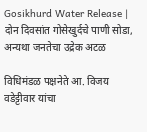Gosikhurd Water Release | दोन दिवसांत गोसेखुर्दचे पाणी सोडा, अन्यथा जनतेचा उद्रेक अटळ

विधिमंडळ पक्षनेते आ. विजय वडेट्टीवार यांचा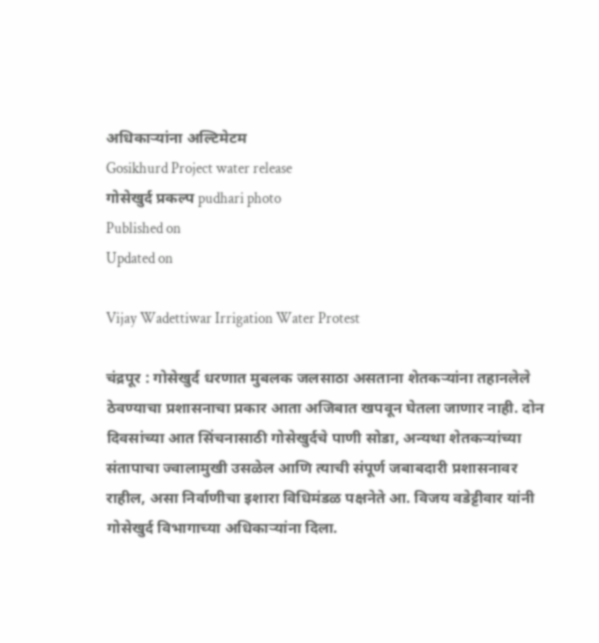अधिकाऱ्यांना अल्टिमेटम
Gosikhurd Project water release
गोसेखुर्द प्रकल्प pudhari photo
Published on
Updated on

Vijay Wadettiwar Irrigation Water Protest

चंद्रपूर : गोसेखुर्द धरणात मुबलक जलसाठा असताना शेतकऱ्यांना तहानलेले ठेवण्याचा प्रशासनाचा प्रकार आता अजिबात खपवून घेतला जाणार नाही. दोन दिवसांच्या आत सिंचनासाठी गोसेखुर्दचे पाणी सोडा, अन्यथा शेतकऱ्यांच्या संतापाचा ज्वालामुखी उसळेल आणि त्याची संपूर्ण जबाबदारी प्रशासनावर राहील, असा निर्वाणीचा इशारा विधिमंडळ पक्षनेते आ. विजय वडेट्टीवार यांनी गोसेखुर्द विभागाच्या अधिकाऱ्यांना दिला.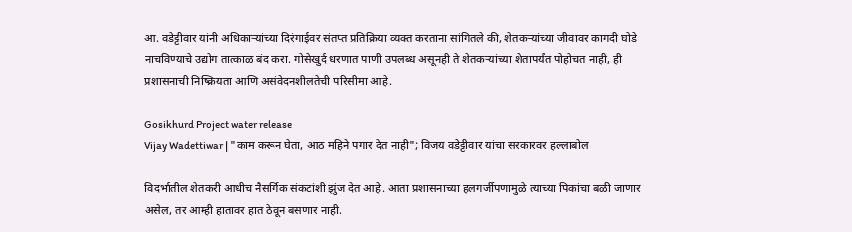आ. वडेट्टीवार यांनी अधिकाऱ्यांच्या दिरंगाईवर संतप्त प्रतिक्रिया व्यक्त करताना सांगितले की, शेतकऱ्यांच्या जीवावर कागदी घोडे नाचविण्याचे उद्योग तात्काळ बंद करा. गोसेखुर्द धरणात पाणी उपलब्ध असूनही ते शेतकऱ्यांच्या शेतापर्यंत पोहोचत नाही, ही प्रशासनाची निष्क्रियता आणि असंवेदनशीलतेची परिसीमा आहे.

Gosikhurd Project water release
Vijay Wadettiwar | "काम करून घेता, आठ महिने पगार देत नाही"; विजय वडेट्टीवार यांचा सरकारवर हल्लाबोल

विदर्भातील शेतकरी आधीच नैसर्गिक संकटांशी झुंज देत आहे. आता प्रशासनाच्या हलगर्जीपणामुळे त्याच्या पिकांचा बळी जाणार असेल, तर आम्ही हातावर हात ठेवून बसणार नाही.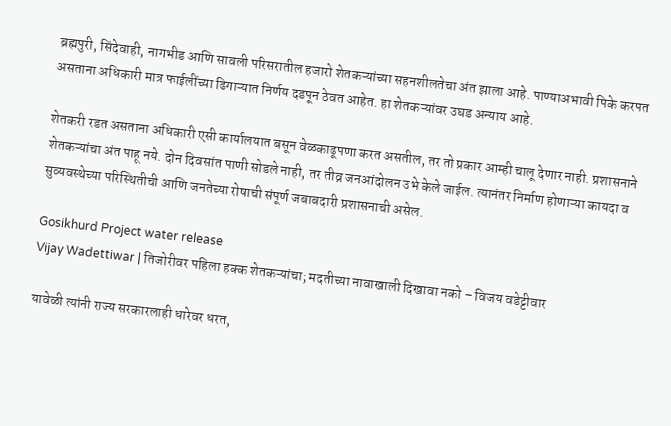ब्रह्मपुरी, सिंदेवाही, नागभीड आणि सावली परिसरातील हजारो शेतकऱ्यांच्या सहनशीलतेचा अंत झाला आहे. पाण्याअभावी पिके करपत असताना अधिकारी मात्र फाईलींच्या ढिगाऱ्यात निर्णय दडपून ठेवत आहेत. हा शेतकऱ्यांवर उघड अन्याय आहे.

शेतकरी रडत असताना अधिकारी एसी कार्यालयात बसून वेळकाढूपणा करत असतील, तर तो प्रकार आम्ही चालू देणार नाही. प्रशासनाने शेतकऱ्यांचा अंत पाहू नये. दोन दिवसांत पाणी सोडले नाही, तर तीव्र जनआंदोलन उभे केले जाईल. त्यानंतर निर्माण होणाऱ्या कायदा व सुव्यवस्थेच्या परिस्थितीची आणि जनतेच्या रोषाची संपूर्ण जबाबदारी प्रशासनाची असेल.

Gosikhurd Project water release
Vijay Wadettiwar | तिजोरीवर पहिला हक्क शेतकऱ्यांचा; मदतीच्या नावाखाली दिखावा नको – विजय वडेट्टीवार

यावेळी त्यांनी राज्य सरकारलाही धारेवर धरत,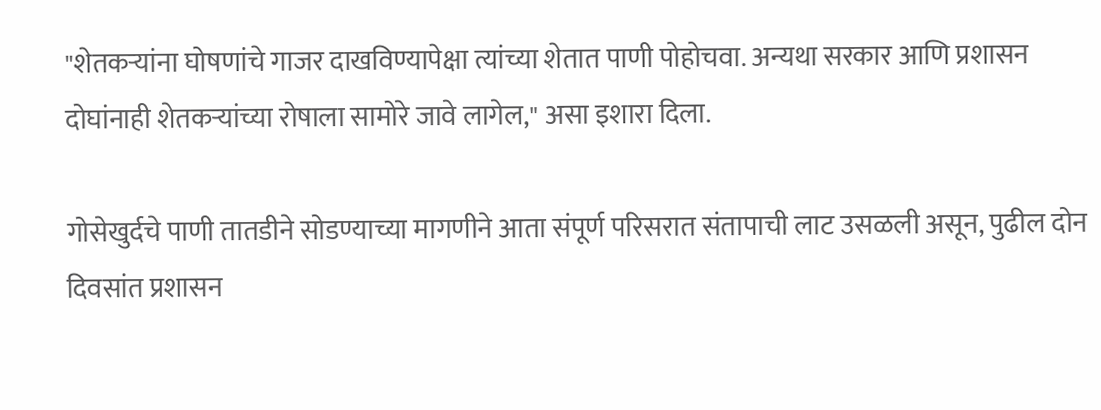"शेतकऱ्यांना घोषणांचे गाजर दाखविण्यापेक्षा त्यांच्या शेतात पाणी पोहोचवा. अन्यथा सरकार आणि प्रशासन दोघांनाही शेतकऱ्यांच्या रोषाला सामोरे जावे लागेल," असा इशारा दिला.

गोसेखुर्दचे पाणी तातडीने सोडण्याच्या मागणीने आता संपूर्ण परिसरात संतापाची लाट उसळली असून, पुढील दोन दिवसांत प्रशासन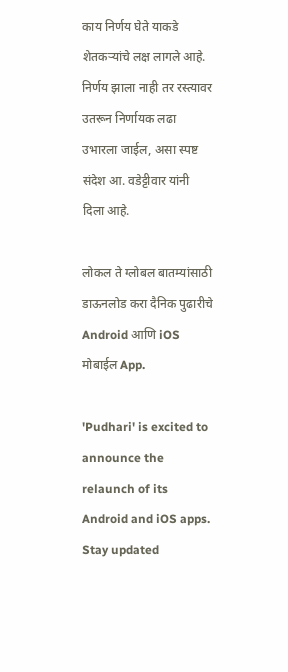काय निर्णय घेते याकडे शेतकऱ्यांचे लक्ष लागले आहे. निर्णय झाला नाही तर रस्त्यावर उतरून निर्णायक लढा उभारला जाईल, असा स्पष्ट संदेश आ. वडेट्टीवार यांनी दिला आहे.

लोकल ते ग्लोबल बातम्यांसाठी डाऊनलोड करा दैनिक पुढारीचे Android आणि iOS मोबाईल App.

'Pudhari' is excited to announce the relaunch of its Android and iOS apps. Stay updated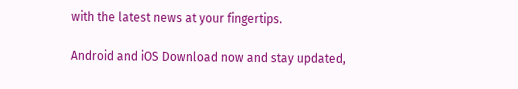with the latest news at your fingertips.

Android and iOS Download now and stay updated,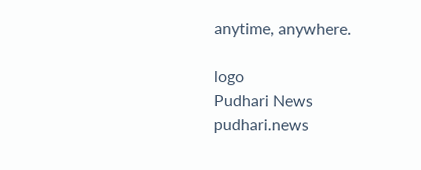anytime, anywhere.

logo
Pudhari News
pudhari.news